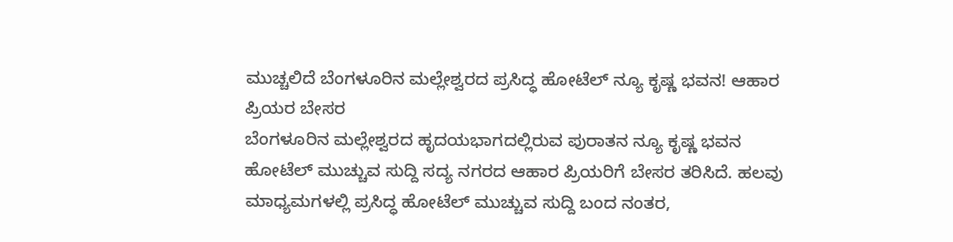ಮುಚ್ಚಲಿದೆ ಬೆಂಗಳೂರಿನ ಮಲ್ಲೇಶ್ವರದ ಪ್ರಸಿದ್ಧ ಹೋಟೆಲ್ ನ್ಯೂ ಕೃಷ್ಣ ಭವನ! ಆಹಾರ ಪ್ರಿಯರ ಬೇಸರ
ಬೆಂಗಳೂರಿನ ಮಲ್ಲೇಶ್ವರದ ಹೃದಯಭಾಗದಲ್ಲಿರುವ ಪುರಾತನ ನ್ಯೂ ಕೃಷ್ಣ ಭವನ ಹೋಟೆಲ್ ಮುಚ್ಚುವ ಸುದ್ದಿ ಸದ್ಯ ನಗರದ ಆಹಾರ ಪ್ರಿಯರಿಗೆ ಬೇಸರ ತರಿಸಿದೆ. ಹಲವು ಮಾಧ್ಯಮಗಳಲ್ಲಿ ಪ್ರಸಿದ್ಧ ಹೋಟೆಲ್ ಮುಚ್ಚುವ ಸುದ್ದಿ ಬಂದ ನಂತರ,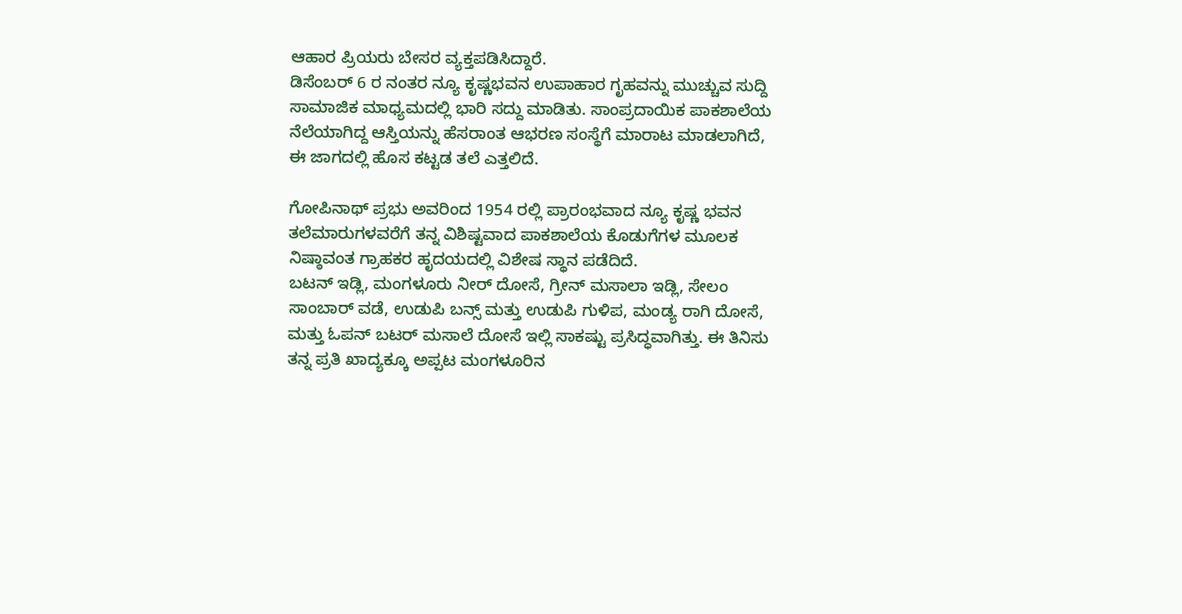ಆಹಾರ ಪ್ರಿಯರು ಬೇಸರ ವ್ಯಕ್ತಪಡಿಸಿದ್ದಾರೆ.
ಡಿಸೆಂಬರ್ 6 ರ ನಂತರ ನ್ಯೂ ಕೃಷ್ಣಭವನ ಉಪಾಹಾರ ಗೃಹವನ್ನು ಮುಚ್ಚುವ ಸುದ್ದಿ ಸಾಮಾಜಿಕ ಮಾಧ್ಯಮದಲ್ಲಿ ಭಾರಿ ಸದ್ದು ಮಾಡಿತು. ಸಾಂಪ್ರದಾಯಿಕ ಪಾಕಶಾಲೆಯ ನೆಲೆಯಾಗಿದ್ದ ಆಸ್ತಿಯನ್ನು ಹೆಸರಾಂತ ಆಭರಣ ಸಂಸ್ಥೆಗೆ ಮಾರಾಟ ಮಾಡಲಾಗಿದೆ, ಈ ಜಾಗದಲ್ಲಿ ಹೊಸ ಕಟ್ಟಡ ತಲೆ ಎತ್ತಲಿದೆ.

ಗೋಪಿನಾಥ್ ಪ್ರಭು ಅವರಿಂದ 1954 ರಲ್ಲಿ ಪ್ರಾರಂಭವಾದ ನ್ಯೂ ಕೃಷ್ಣ ಭವನ ತಲೆಮಾರುಗಳವರೆಗೆ ತನ್ನ ವಿಶಿಷ್ಟವಾದ ಪಾಕಶಾಲೆಯ ಕೊಡುಗೆಗಳ ಮೂಲಕ ನಿಷ್ಠಾವಂತ ಗ್ರಾಹಕರ ಹೃದಯದಲ್ಲಿ ವಿಶೇಷ ಸ್ಥಾನ ಪಡೆದಿದೆ.
ಬಟನ್ ಇಡ್ಲಿ, ಮಂಗಳೂರು ನೀರ್ ದೋಸೆ, ಗ್ರೀನ್ ಮಸಾಲಾ ಇಡ್ಲಿ, ಸೇಲಂ ಸಾಂಬಾರ್ ವಡೆ, ಉಡುಪಿ ಬನ್ಸ್ ಮತ್ತು ಉಡುಪಿ ಗುಳಿಪ, ಮಂಡ್ಯ ರಾಗಿ ದೋಸೆ, ಮತ್ತು ಓಪನ್ ಬಟರ್ ಮಸಾಲೆ ದೋಸೆ ಇಲ್ಲಿ ಸಾಕಷ್ಟು ಪ್ರಸಿದ್ಧವಾಗಿತ್ತು. ಈ ತಿನಿಸು ತನ್ನ ಪ್ರತಿ ಖಾದ್ಯಕ್ಕೂ ಅಪ್ಪಟ ಮಂಗಳೂರಿನ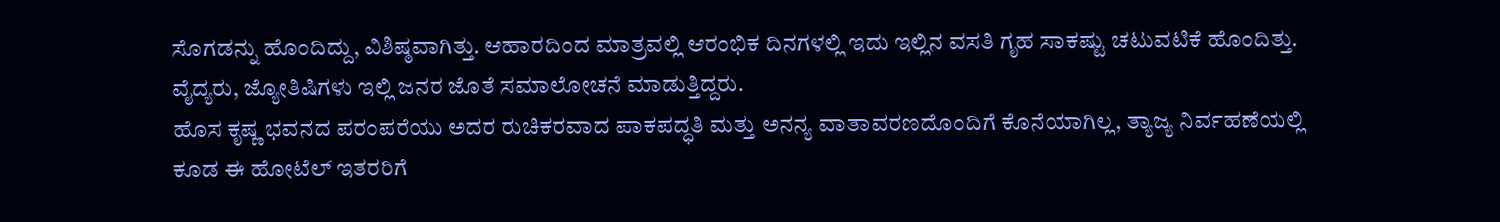ಸೊಗಡನ್ನು ಹೊಂದಿದ್ದು, ವಿಶಿಷ್ಠವಾಗಿತ್ತು. ಆಹಾರದಿಂದ ಮಾತ್ರವಲ್ಲಿ ಆರಂಭಿಕ ದಿನಗಳಲ್ಲಿ ಇದು ಇಲ್ಲಿನ ವಸತಿ ಗೃಹ ಸಾಕಷ್ಟು ಚಟುವಟಿಕೆ ಹೊಂದಿತ್ತು. ವೈದ್ಯರು, ಜ್ಯೋತಿಷಿಗಳು ಇಲ್ಲಿ ಜನರ ಜೊತೆ ಸಮಾಲೋಚನೆ ಮಾಡುತ್ತಿದ್ದರು.
ಹೊಸ ಕೃಷ್ಣ ಭವನದ ಪರಂಪರೆಯು ಅದರ ರುಚಿಕರವಾದ ಪಾಕಪದ್ಧತಿ ಮತ್ತು ಅನನ್ಯ ವಾತಾವರಣದೊಂದಿಗೆ ಕೊನೆಯಾಗಿಲ್ಲ, ತ್ಯಾಜ್ಯ ನಿರ್ವಹಣೆಯಲ್ಲಿ ಕೂಡ ಈ ಹೋಟೆಲ್ ಇತರರಿಗೆ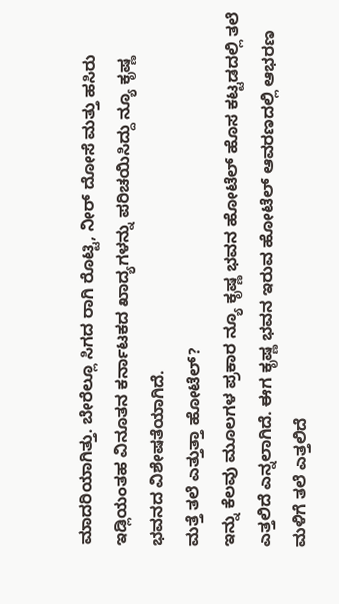ಮಾದರಿಯಾಗಿತ್ತು. ಬೇರೆಲ್ಲೂ ಸಿಗದ ರಾಗಿ ರೊಟ್ಟಿ, ನೀರ್ ದೋಸೆ ಮತ್ತು ಹಸಿರು ಇಡ್ಲಿಯಂತಹ ವಿನೂತನ ಕರ್ನಾಟಕದ ಖಾದ್ಯಗಳನ್ನು ಪರಿಚಯಿಸಿದ್ದು ನ್ಯೂ ಕೃಷ್ಣ ಭವನದ ವಿಶೇಷತೆಯಾಗಿದೆ.
ಮತ್ತೆ ತಲೆ ಎತ್ತುತ್ತಾ ಹೋಟೆಲ್?
ಇನ್ನು ಕೆಲವು ಮೂಲಗಳ ಪ್ರಕಾರ ನ್ಯೂ ಕೃಷ್ಣ ಭವನ ಹೋಟೆಲ್ ಹೊಸ ಕಟ್ಟಡದಲ್ಲಿ ತಲೆ ಎತ್ತಲಿದೆ ಎನ್ನಲಾಗಿದೆ. ಈಗ ಕೃಷ್ಣ ಭವನ ಇರುವ ಹೋಟೆಲ್ ಆವರಣದಲ್ಲಿ ಆಭರಣ ಮಳಿಗೆ ತಲೆ ಎತ್ತಲಿದೆ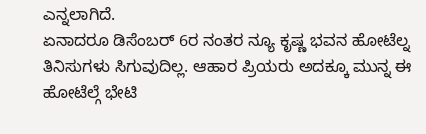ಎನ್ನಲಾಗಿದೆ.
ಏನಾದರೂ ಡಿಸೆಂಬರ್ 6ರ ನಂತರ ನ್ಯೂ ಕೃಷ್ಣ ಭವನ ಹೋಟೆಲ್ನ ತಿನಿಸುಗಳು ಸಿಗುವುದಿಲ್ಲ. ಆಹಾರ ಪ್ರಿಯರು ಅದಕ್ಕೂ ಮುನ್ನ ಈ ಹೋಟೆಲ್ಗೆ ಭೇಟಿ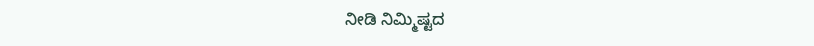ನೀಡಿ ನಿಮ್ಮಿಷ್ಟದ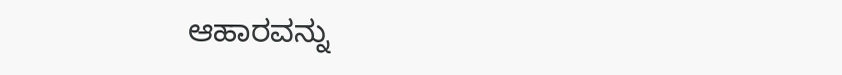ಆಹಾರವನ್ನು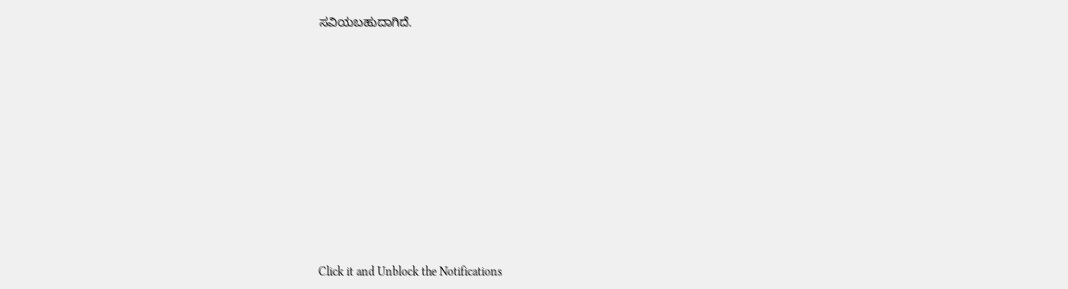ಸವಿಯಬಹುದಾಗಿದೆ.












Click it and Unblock the Notifications